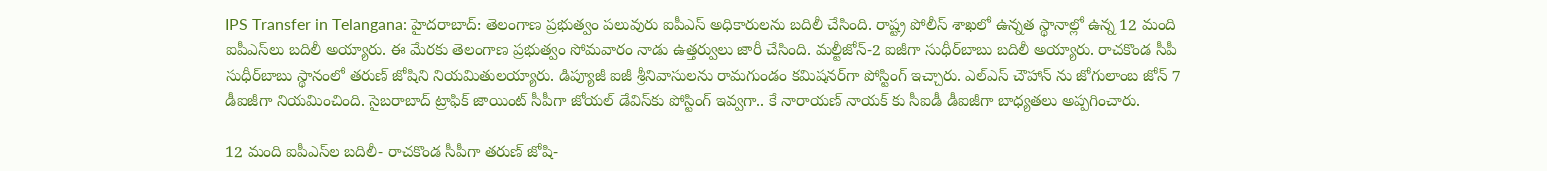IPS Transfer in Telangana: హైదరాబాద్‌: తెలంగాణ ప్రభుత్వం పలువురు ఐపీఎస్ అధికారులను బదిలీ చేసింది. రాష్ట్ర పోలీస్ శాఖలో ఉన్నత స్థానాల్లో ఉన్న 12 మంది ఐపీఎస్‌లు బదిలీ అయ్యారు. ఈ మేరకు తెలంగాణ ప్రభుత్వం సోమవారం నాడు ఉత్తర్వులు జారీ చేసింది. మల్టీజోన్‌-2 ఐజీగా సుధీర్‌బాబు బదిలీ అయ్యారు. రాచకొండ సీపీ సుధీర్‌బాబు స్థానంలో తరుణ్‌ జోషిని నియమితులయ్యారు. డిప్యూజీ ఐజీ శ్రీనివాసులను రామగుండం కమిషనర్‌గా పోస్టింగ్ ఇచ్చారు. ఎల్ఎస్ చౌహాన్ ను జోగులాంబ జోన్ 7 డీఐజీగా నియమించింది. సైబరాబాద్‌ ట్రాఫిక్‌ జాయింట్ సీపీగా జోయల్‌ డేవిస్‌కు పోస్టింగ్ ఇవ్వగా.. కే నారాయణ్ నాయక్ కు సీఐడీ డీఐజీగా బాధ్యతలు అప్పగించారు.

12 మంది ఐపీఎస్‌ల బదిలీ- రాచకొండ సీపీగా తరుణ్‌ జోషి-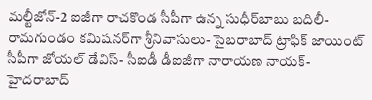మల్టీజోన్‌-2 ఐజీగా రాచకొండ సీపీగా ఉన్న సుధీర్‌బాబు బదిలీ- రామగుండం కమిషనర్‌గా శ్రీనివాసులు- సైబరాబాద్‌ ట్రాఫిక్‌ జాయింట్ సీపీగా జోయల్‌ డేవిస్‌- సీఐడీ డీఐజీగా నారాయణ నాయక్‌- హైదరాబాద్‌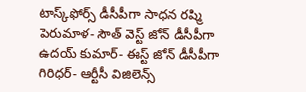టాస్క్‌ఫోర్స్‌ డీసీపీగా సాధన రష్మి పెరుమాళ- సౌత్‌ వెస్ట్‌ జోన్‌ డీసీపీగా ఉదయ్‌ కుమార్‌- ఈస్ట్‌ జోన్‌ డీసీపీగా గిరిధర్‌- ఆర్టీసీ విజిలెన్స్‌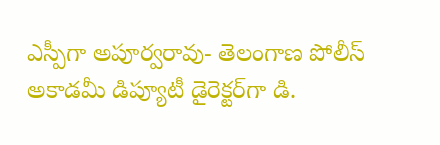ఎస్పీగా అపూర్వరావు- తెలంగాణ పోలీస్ అకాడమీ డిప్యూటీ డైరెక్టర్‌గా డి.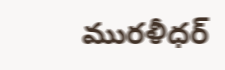మురళీధర్